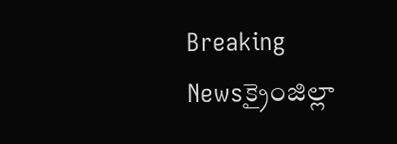Breaking Newsక్రైంజిల్లా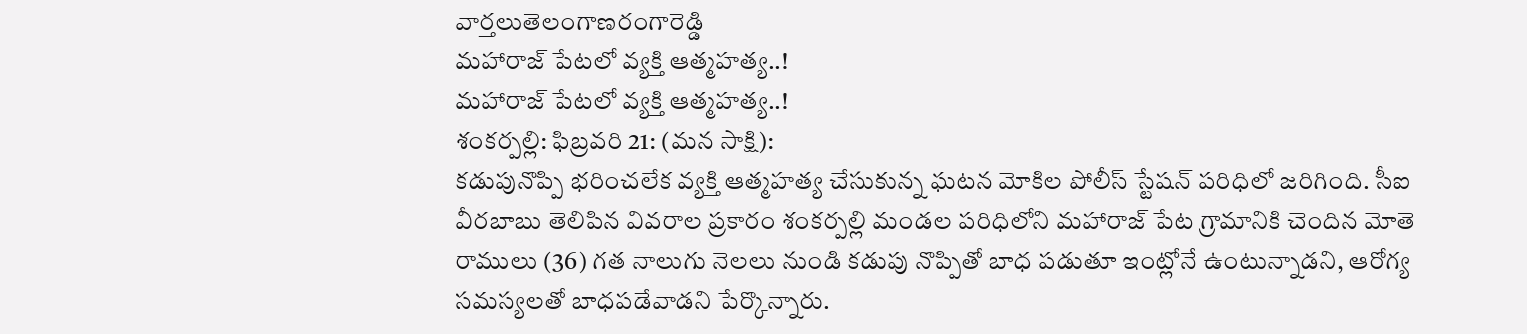వార్తలుతెలంగాణరంగారెడ్డి
మహారాజ్ పేటలో వ్యక్తి ఆత్మహత్య..!
మహారాజ్ పేటలో వ్యక్తి ఆత్మహత్య..!
శంకర్పల్లి: ఫిబ్రవరి 21: (మన సాక్షి):
కడుపునొప్పి భరించలేక వ్యక్తి ఆత్మహత్య చేసుకున్న ఘటన మోకిల పోలీస్ స్టేషన్ పరిధిలో జరిగింది. సీఐ వీరబాబు తెలిపిన వివరాల ప్రకారం శంకర్పల్లి మండల పరిధిలోని మహారాజ్ పేట గ్రామానికి చెందిన మోతె రాములు (36) గత నాలుగు నెలలు నుండి కడుపు నొప్పితో బాధ పడుతూ ఇంట్లోనే ఉంటున్నాడని, ఆరోగ్య సమస్యలతో బాధపడేవాడని పేర్కొన్నారు.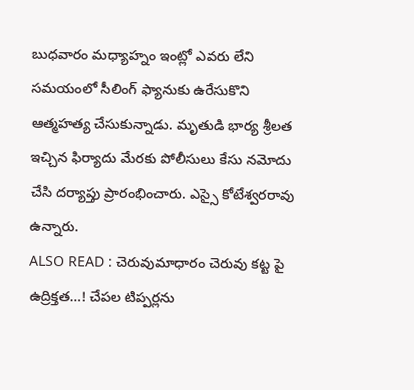బుధవారం మధ్యాహ్నం ఇంట్లో ఎవరు లేని సమయంలో సీలింగ్ ఫ్యానుకు ఉరేసుకొని ఆత్మహత్య చేసుకున్నాడు. మృతుడి భార్య శ్రీలత ఇచ్చిన ఫిర్యాదు మేరకు పోలీసులు కేసు నమోదు చేసి దర్యాప్తు ప్రారంభించారు. ఎస్సై కోటేశ్వరరావు ఉన్నారు.
ALSO READ : చెరువుమాధారం చెరువు కట్ట పై ఉద్రిక్తత…! చేపల టిప్పర్లను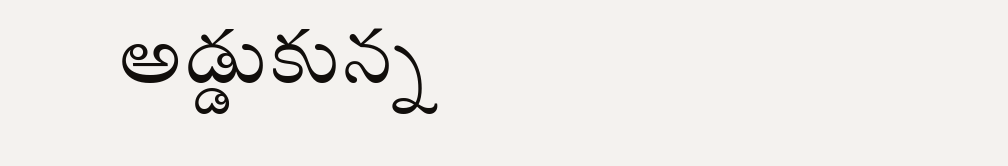అడ్డుకున్న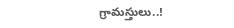గ్రామస్తులు..!